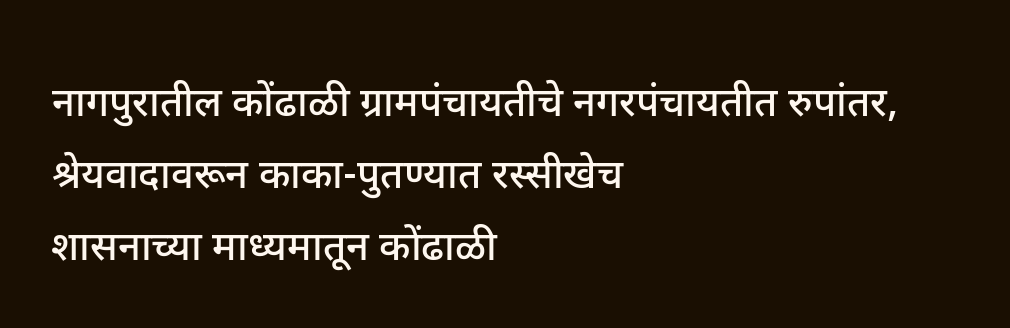नागपुरातील कोंढाळी ग्रामपंचायतीचे नगरपंचायतीत रुपांतर, श्रेयवादावरून काका-पुतण्यात रस्सीखेच
शासनाच्या माध्यमातून कोंढाळी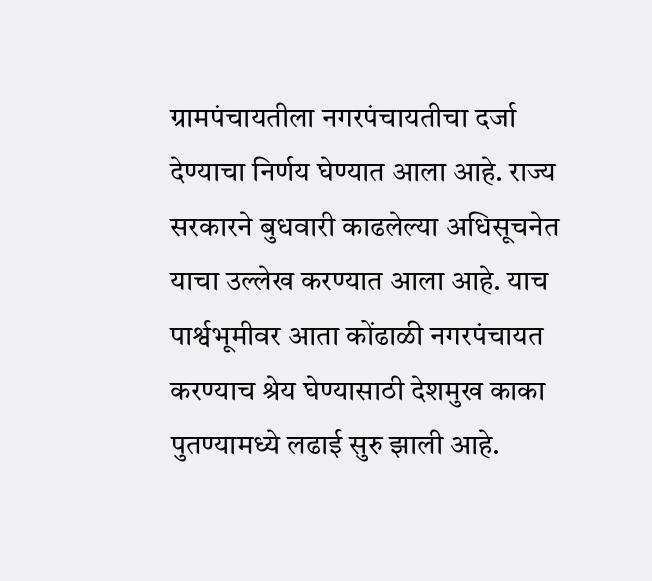ग्रामपंचायतीला नगरपंचायतीचा दर्जा देण्याचा निर्णय घेण्यात आला आहे. राज्य सरकारने बुधवारी काढलेल्या अधिसूचनेत याचा उल्लेख करण्यात आला आहे. याच पार्श्वभूमीवर आता कोंढाळी नगरपंचायत करण्याच श्रेय घेण्यासाठी देशमुख काका पुतण्यामध्ये लढाई सुरु झाली आहे.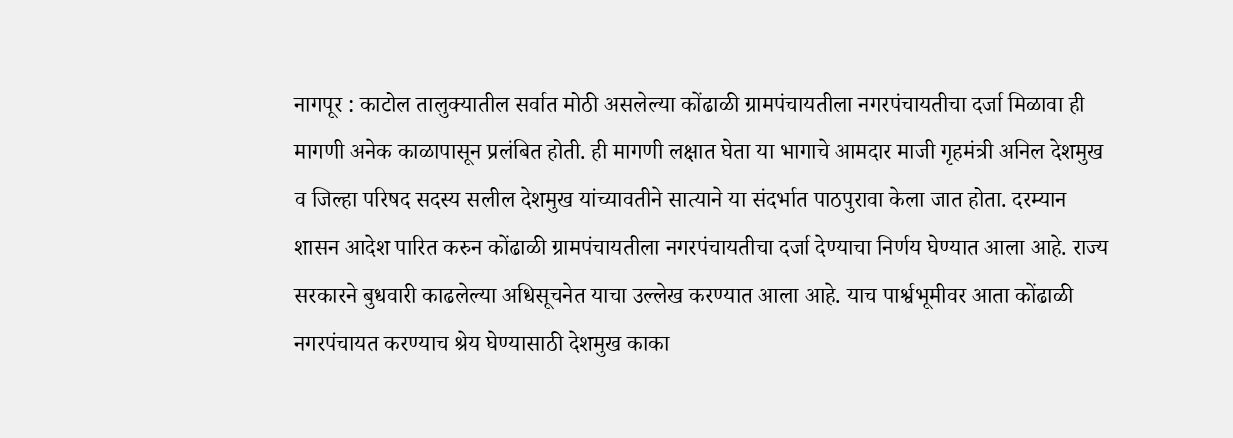नागपूर : काटोल तालुक्यातील सर्वात मोठी असलेल्या कोंढाळी ग्रामपंचायतीला नगरपंचायतीचा दर्जा मिळावा ही मागणी अनेक काळापासून प्रलंबित होती. ही मागणी लक्षात घेता या भागाचे आमदार माजी गृहमंत्री अनिल देशमुख व जिल्हा परिषद सदस्य सलील देशमुख यांच्यावतीने सात्याने या संदर्भात पाठपुरावा केला जात होता. दरम्यान शासन आदेश पारित करुन कोंढाळी ग्रामपंचायतीला नगरपंचायतीचा दर्जा देण्याचा निर्णय घेण्यात आला आहे. राज्य सरकारने बुधवारी काढलेल्या अधिसूचनेत याचा उल्लेख करण्यात आला आहे. याच पार्श्वभूमीवर आता कोंढाळी नगरपंचायत करण्याच श्रेय घेण्यासाठी देशमुख काका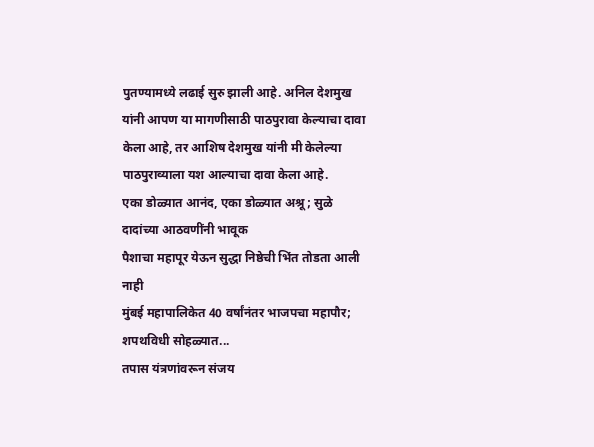पुतण्यामध्ये लढाई सुरु झाली आहे. अनिल देशमुख यांनी आपण या मागणीसाठी पाठपुरावा केल्याचा दावा केला आहे, तर आशिष देशमुख यांनी मी केलेल्या पाठपुराव्याला यश आल्याचा दावा केला आहे.
एका डोळ्यात आनंद, एका डोळ्यात अश्रू; सुळे दादांच्या आठवणींनी भावूक
पैशाचा महापूर येऊन सुद्धा निष्ठेची भिंत तोडता आली नाही
मुंबई महापालिकेत 40 वर्षांनंतर भाजपचा महापौर; शपथविधी सोहळ्यात...
तपास यंत्रणांवरून संजय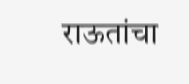राऊतांचा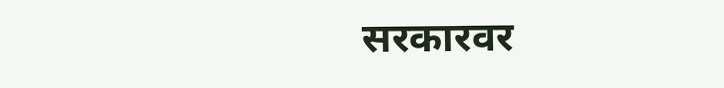सरकारवर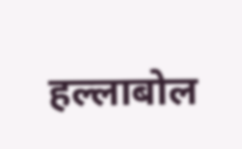हल्लाबोल